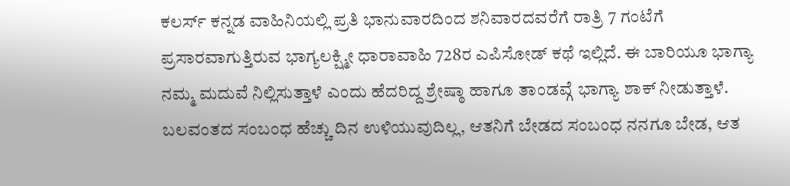ಕಲರ್ಸ್ ಕನ್ನಡ ವಾಹಿನಿಯಲ್ಲಿ ಪ್ರತಿ ಭಾನುವಾರದಿಂದ ಶನಿವಾರದವರೆಗೆ ರಾತ್ರಿ 7 ಗಂಟೆಗೆ ಪ್ರಸಾರವಾಗುತ್ತಿರುವ ಭಾಗ್ಯಲಕ್ಷ್ಮೀ ಧಾರಾವಾಹಿ 728ರ ಎಪಿಸೋಡ್ ಕಥೆ ಇಲ್ಲಿದೆ. ಈ ಬಾರಿಯೂ ಭಾಗ್ಯಾ ನಮ್ಮ ಮದುವೆ ನಿಲ್ಲಿಸುತ್ತಾಳೆ ಎಂದು ಹೆದರಿದ್ದ ಶ್ರೇಷ್ಠಾ ಹಾಗೂ ತಾಂಡವ್ಗೆ ಭಾಗ್ಯಾ ಶಾಕ್ ನೀಡುತ್ತಾಳೆ. ಬಲವಂತದ ಸಂಬಂಧ ಹೆಚ್ಚು ದಿನ ಉಳಿಯುವುದಿಲ್ಲ, ಆತನಿಗೆ ಬೇಡದ ಸಂಬಂಧ ನನಗೂ ಬೇಡ, ಆತ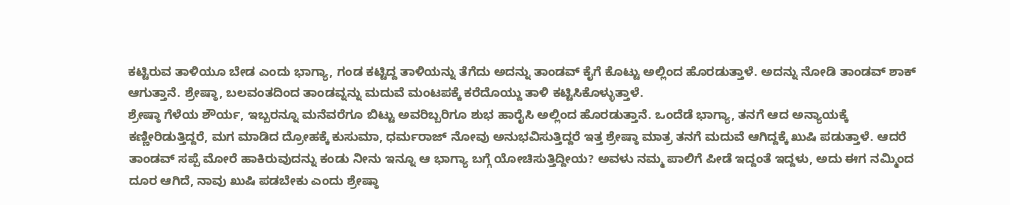ಕಟ್ಟಿರುವ ತಾಳಿಯೂ ಬೇಡ ಎಂದು ಭಾಗ್ಯಾ, ಗಂಡ ಕಟ್ಟಿದ್ದ ತಾಳಿಯನ್ನು ತೆಗೆದು ಅದನ್ನು ತಾಂಡವ್ ಕೈಗೆ ಕೊಟ್ಟು ಅಲ್ಲಿಂದ ಹೊರಡುತ್ತಾಳೆ. ಅದನ್ನು ನೋಡಿ ತಾಂಡವ್ ಶಾಕ್ ಆಗುತ್ತಾನೆ. ಶ್ರೇಷ್ಠಾ, ಬಲವಂತದಿಂದ ತಾಂಡವ್ನನ್ನು ಮದುವೆ ಮಂಟಪಕ್ಕೆ ಕರೆದೊಯ್ದು ತಾಳಿ ಕಟ್ಟಿಸಿಕೊಳ್ಳುತ್ತಾಳೆ.
ಶ್ರೇಷ್ಠಾ ಗೆಳೆಯ ಶೌರ್ಯ, ಇಬ್ಬರನ್ನೂ ಮನೆವರೆಗೂ ಬಿಟ್ಟು ಅವರಿಬ್ಬರಿಗೂ ಶುಭ ಹಾರೈಸಿ ಅಲ್ಲಿಂದ ಹೊರಡುತ್ತಾನೆ. ಒಂದೆಡೆ ಭಾಗ್ಯಾ, ತನಗೆ ಆದ ಅನ್ಯಾಯಕ್ಕೆ ಕಣ್ಣೀರಿಡುತ್ತಿದ್ದರೆ, ಮಗ ಮಾಡಿದ ದ್ರೋಹಕ್ಕೆ ಕುಸುಮಾ, ಧರ್ಮರಾಜ್ ನೋವು ಅನುಭವಿಸುತ್ತಿದ್ದರೆ ಇತ್ತ ಶ್ರೇಷ್ಠಾ ಮಾತ್ರ ತನಗೆ ಮದುವೆ ಆಗಿದ್ದಕ್ಕೆ ಖುಷಿ ಪಡುತ್ತಾಳೆ. ಆದರೆ ತಾಂಡವ್ ಸಪ್ಪೆ ಮೋರೆ ಹಾಕಿರುವುದನ್ನು ಕಂಡು ನೀನು ಇನ್ನೂ ಆ ಭಾಗ್ಯಾ ಬಗ್ಗೆ ಯೋಚಿಸುತ್ತಿದ್ದೀಯ? ಅವಳು ನಮ್ಮ ಪಾಲಿಗೆ ಪೀಡೆ ಇದ್ದಂತೆ ಇದ್ದಳು, ಅದು ಈಗ ನಮ್ಮಿಂದ ದೂರ ಆಗಿದೆ, ನಾವು ಖುಷಿ ಪಡಬೇಕು ಎಂದು ಶ್ರೇಷ್ಠಾ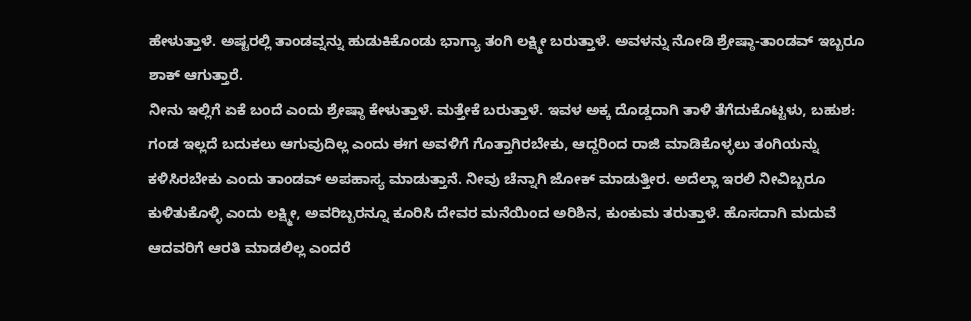ಹೇಳುತ್ತಾಳೆ. ಅಷ್ಟರಲ್ಲಿ ತಾಂಡವ್ನನ್ನು ಹುಡುಕಿಕೊಂಡು ಭಾಗ್ಯಾ ತಂಗಿ ಲಕ್ಷ್ಮೀ ಬರುತ್ತಾಳೆ. ಅವಳನ್ನು ನೋಡಿ ಶ್ರೇಷ್ಠಾ-ತಾಂಡವ್ ಇಬ್ಬರೂ ಶಾಕ್ ಆಗುತ್ತಾರೆ.
ನೀನು ಇಲ್ಲಿಗೆ ಏಕೆ ಬಂದೆ ಎಂದು ಶ್ರೇಷ್ಠಾ ಕೇಳುತ್ತಾಳೆ. ಮತ್ತೇಕೆ ಬರುತ್ತಾಳೆ. ಇವಳ ಅಕ್ಕ ದೊಡ್ಡದಾಗಿ ತಾಳಿ ತೆಗೆದುಕೊಟ್ಟಳು, ಬಹುಶ: ಗಂಡ ಇಲ್ಲದೆ ಬದುಕಲು ಆಗುವುದಿಲ್ಲ ಎಂದು ಈಗ ಅವಳಿಗೆ ಗೊತ್ತಾಗಿರಬೇಕು, ಆದ್ದರಿಂದ ರಾಜಿ ಮಾಡಿಕೊಳ್ಳಲು ತಂಗಿಯನ್ನು ಕಳಿಸಿರಬೇಕು ಎಂದು ತಾಂಡವ್ ಅಪಹಾಸ್ಯ ಮಾಡುತ್ತಾನೆ. ನೀವು ಚೆನ್ನಾಗಿ ಜೋಕ್ ಮಾಡುತ್ತೀರ. ಅದೆಲ್ಲಾ ಇರಲಿ ನೀವಿಬ್ಬರೂ ಕುಳಿತುಕೊಳ್ಳಿ ಎಂದು ಲಕ್ಷ್ಮೀ, ಅವರಿಬ್ಬರನ್ನೂ ಕೂರಿಸಿ ದೇವರ ಮನೆಯಿಂದ ಅರಿಶಿನ, ಕುಂಕುಮ ತರುತ್ತಾಳೆ. ಹೊಸದಾಗಿ ಮದುವೆ ಆದವರಿಗೆ ಆರತಿ ಮಾಡಲಿಲ್ಲ ಎಂದರೆ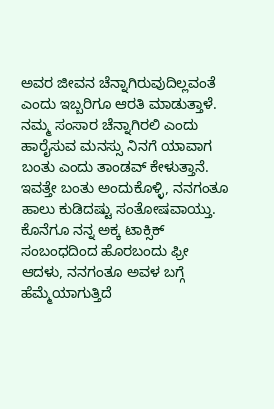ಅವರ ಜೀವನ ಚೆನ್ನಾಗಿರುವುದಿಲ್ಲವಂತೆ ಎಂದು ಇಬ್ಬರಿಗೂ ಆರತಿ ಮಾಡುತ್ತಾಳೆ. ನಮ್ಮ ಸಂಸಾರ ಚೆನ್ನಾಗಿರಲಿ ಎಂದು ಹಾರೈಸುವ ಮನಸ್ಸು ನಿನಗೆ ಯಾವಾಗ ಬಂತು ಎಂದು ತಾಂಡವ್ ಕೇಳುತ್ತಾನೆ. ಇವತ್ತೇ ಬಂತು ಅಂದುಕೊಳ್ಳಿ, ನನಗಂತೂ ಹಾಲು ಕುಡಿದಷ್ಟು ಸಂತೋಷವಾಯ್ತು. ಕೊನೆಗೂ ನನ್ನ ಅಕ್ಕ ಟಾಕ್ಸಿಕ್ ಸಂಬಂಧದಿಂದ ಹೊರಬಂದು ಫ್ರೀ ಆದಳು, ನನಗಂತೂ ಅವಳ ಬಗ್ಗೆ ಹೆಮ್ಮೆಯಾಗುತ್ತಿದೆ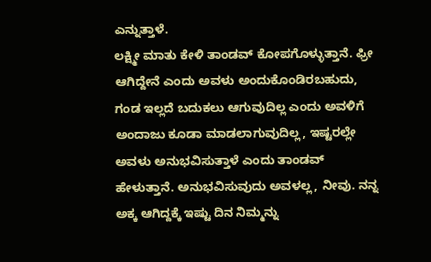ಎನ್ನುತ್ತಾಳೆ.
ಲಕ್ಷ್ಮೀ ಮಾತು ಕೇಳಿ ತಾಂಡವ್ ಕೋಪಗೊಳ್ಳುತ್ತಾನೆ. ಫ್ರೀ ಆಗಿದ್ದೇನೆ ಎಂದು ಅವಳು ಅಂದುಕೊಂಡಿರಬಹುದು, ಗಂಡ ಇಲ್ಲದೆ ಬದುಕಲು ಆಗುವುದಿಲ್ಲ ಎಂದು ಅವಳಿಗೆ ಅಂದಾಜು ಕೂಡಾ ಮಾಡಲಾಗುವುದಿಲ್ಲ, ಇಷ್ಟರಲ್ಲೇ ಅವಳು ಅನುಭವಿಸುತ್ತಾಳೆ ಎಂದು ತಾಂಡವ್ ಹೇಳುತ್ತಾನೆ. ಅನುಭವಿಸುವುದು ಅವಳಲ್ಲ, ನೀವು. ನನ್ನ ಅಕ್ಕ ಆಗಿದ್ದಕ್ಕೆ ಇಷ್ಟು ದಿನ ನಿಮ್ಮನ್ನು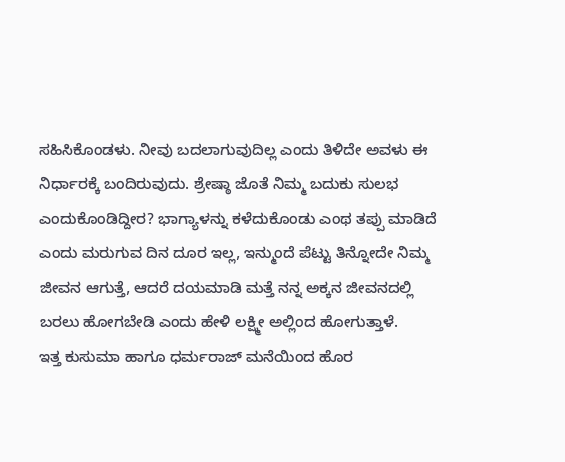ಸಹಿಸಿಕೊಂಡಳು. ನೀವು ಬದಲಾಗುವುದಿಲ್ಲ ಎಂದು ತಿಳಿದೇ ಅವಳು ಈ ನಿರ್ಧಾರಕ್ಕೆ ಬಂದಿರುವುದು. ಶ್ರೇಷ್ಠಾ ಜೊತೆ ನಿಮ್ಮ ಬದುಕು ಸುಲಭ ಎಂದುಕೊಂಡಿದ್ದೀರ? ಭಾಗ್ಯಾಳನ್ನು ಕಳೆದುಕೊಂಡು ಎಂಥ ತಪ್ಪು ಮಾಡಿದೆ ಎಂದು ಮರುಗುವ ದಿನ ದೂರ ಇಲ್ಲ, ಇನ್ಮುಂದೆ ಪೆಟ್ಟು ತಿನ್ನೋದೇ ನಿಮ್ಮ ಜೀವನ ಆಗುತ್ತೆ, ಆದರೆ ದಯಮಾಡಿ ಮತ್ತೆ ನನ್ನ ಅಕ್ಕನ ಜೀವನದಲ್ಲಿ ಬರಲು ಹೋಗಬೇಡಿ ಎಂದು ಹೇಳಿ ಲಕ್ಷ್ಮೀ ಅಲ್ಲಿಂದ ಹೋಗುತ್ತಾಳೆ.
ಇತ್ತ ಕುಸುಮಾ ಹಾಗೂ ಧರ್ಮರಾಜ್ ಮನೆಯಿಂದ ಹೊರ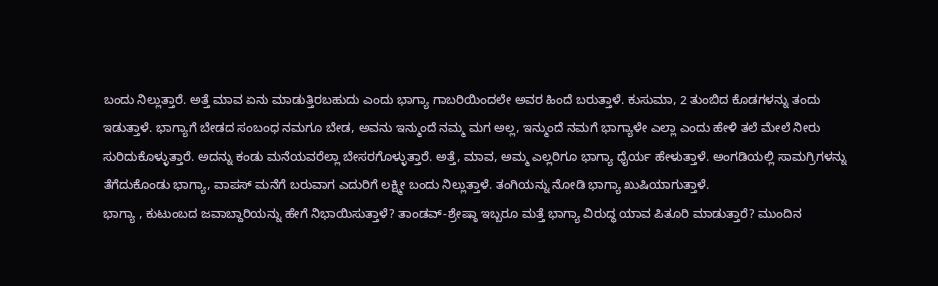ಬಂದು ನಿಲ್ಲುತ್ತಾರೆ. ಅತ್ತೆ ಮಾವ ಏನು ಮಾಡುತ್ತಿರಬಹುದು ಎಂದು ಭಾಗ್ಯಾ ಗಾಬರಿಯಿಂದಲೇ ಅವರ ಹಿಂದೆ ಬರುತ್ತಾಳೆ. ಕುಸುಮಾ, 2 ತುಂಬಿದ ಕೊಡಗಳನ್ನು ತಂದು ಇಡುತ್ತಾಳೆ. ಭಾಗ್ಯಾಗೆ ಬೇಡದ ಸಂಬಂಧ ನಮಗೂ ಬೇಡ, ಅವನು ಇನ್ಮುಂದೆ ನಮ್ಮ ಮಗ ಅಲ್ಲ, ಇನ್ಮುಂದೆ ನಮಗೆ ಭಾಗ್ಯಾಳೇ ಎಲ್ಲಾ ಎಂದು ಹೇಳಿ ತಲೆ ಮೇಲೆ ನೀರು ಸುರಿದುಕೊಳ್ಳುತ್ತಾರೆ. ಅದನ್ನು ಕಂಡು ಮನೆಯವರೆಲ್ಲಾ ಬೇಸರಗೊಳ್ಳುತ್ತಾರೆ. ಅತ್ತೆ, ಮಾವ, ಅಮ್ಮ ಎಲ್ಲರಿಗೂ ಭಾಗ್ಯಾ ಧೈರ್ಯ ಹೇಳುತ್ತಾಳೆ. ಅಂಗಡಿಯಲ್ಲಿ ಸಾಮಗ್ರಿಗಳನ್ನು ತೆಗೆದುಕೊಂಡು ಭಾಗ್ಯಾ, ವಾಪಸ್ ಮನೆಗೆ ಬರುವಾಗ ಎದುರಿಗೆ ಲಕ್ಷ್ಮೀ ಬಂದು ನಿಲ್ಲುತ್ತಾಳೆ. ತಂಗಿಯನ್ನು ನೋಡಿ ಭಾಗ್ಯಾ ಖುಷಿಯಾಗುತ್ತಾಳೆ.
ಭಾಗ್ಯಾ , ಕುಟುಂಬದ ಜವಾಬ್ದಾರಿಯನ್ನು ಹೇಗೆ ನಿಭಾಯಿಸುತ್ತಾಳೆ? ತಾಂಡವ್-ಶ್ರೇಷ್ಠಾ ಇಬ್ಬರೂ ಮತ್ತೆ ಭಾಗ್ಯಾ ವಿರುದ್ಧ ಯಾವ ಪಿತೂರಿ ಮಾಡುತ್ತಾರೆ? ಮುಂದಿನ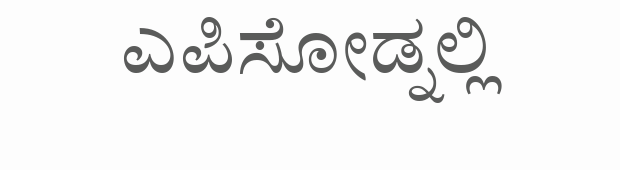ಎಪಿಸೋಡ್ನಲ್ಲಿ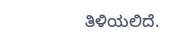ತಿಳಿಯಲಿದೆ.